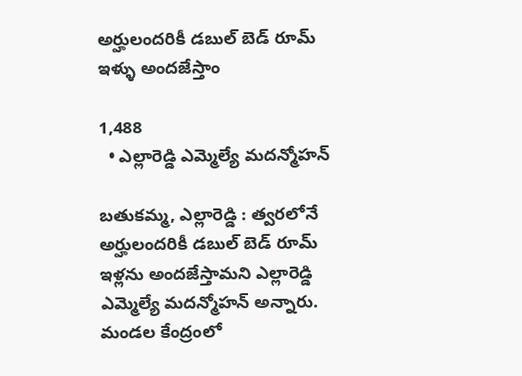అర్హులందరికీ డబుల్ బెడ్ రూమ్ ఇళ్ళు అందజేస్తాం

1,488
  • ఎల్లారెడ్డి ఎమ్మెల్యే మదన్మోహన్

బతుకమ్మ, ఎల్లారెడ్డి : త్వరలోనే అర్హులందరికీ డబుల్ బెడ్ రూమ్ ఇళ్లను అందజేస్తామని ఎల్లారెడ్డి ఎమ్మెల్యే మదన్మోహన్ అన్నారు. మండల కేంద్రంలో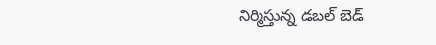నిర్మిస్తున్న డబల్ బెడ్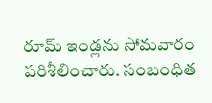రూమ్ ఇండ్లను సోమవారం పరిశీలించారు. సంబంధిత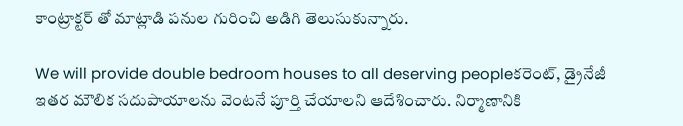కాంట్రాక్టర్ తో మాట్లాడి పనుల గురించి అడిగి తెలుసుకున్నారు.

We will provide double bedroom houses to all deserving peopleకరెంట్, డ్రైనేజీ ఇతర మౌలిక సదుపాయాలను వెంటనే పూర్తి చేయాలని ఆదేశించారు. నిర్మాణానికి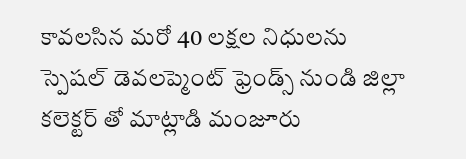కావలసిన మరో 40 లక్షల నిధులను స్పెషల్ డెవలప్మెంట్ ఫ్రెండ్స్ నుండి జిల్లా కలెక్టర్ తో మాట్లాడి మంజూరు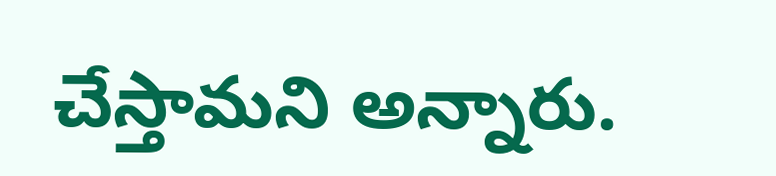చేస్తామని అన్నారు.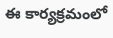ఈ కార్యక్రమంలో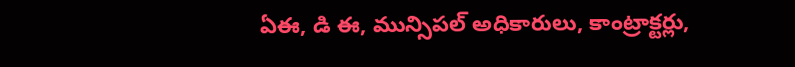ఏఈ, డి ఈ, మున్సిపల్ అధికారులు, కాంట్రాక్టర్లు,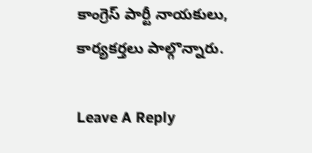కాంగ్రెస్ పార్టీ నాయకులు, కార్యకర్తలు పాల్గొన్నారు.

Leave A Reply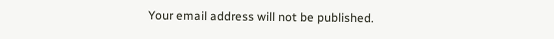Your email address will not be published.